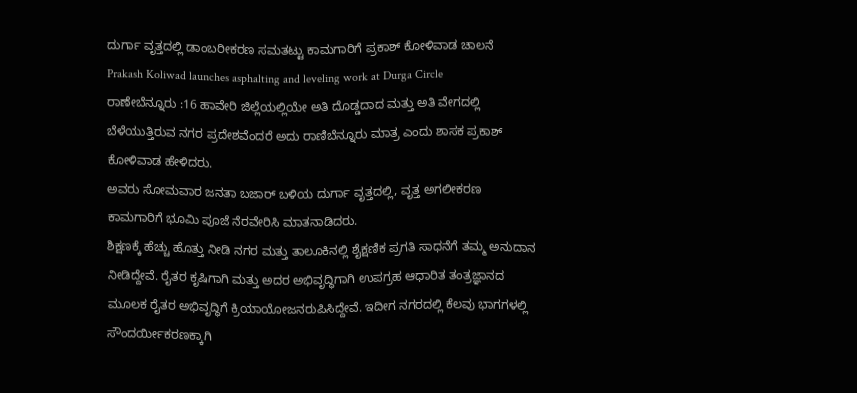ದುರ್ಗಾ ವೃತ್ತದಲ್ಲಿ ಡಾಂಬರೀಕರಣ ಸಮತಟ್ಟು ಕಾಮಗಾರಿಗೆ ಪ್ರಕಾಶ್ ಕೋಳಿವಾಡ ಚಾಲನೆ
Prakash Koliwad launches asphalting and leveling work at Durga Circle
ರಾಣೇಬೆನ್ನೂರು :16 ಹಾವೇರಿ ಜಿಲ್ಲೆಯಲ್ಲಿಯೇ ಅತಿ ದೊಡ್ಡದಾದ ಮತ್ತು ಅತಿ ವೇಗದಲ್ಲಿ ಬೆಳೆಯುತ್ತಿರುವ ನಗರ ಪ್ರದೇಶವೆಂದರೆ ಅದು ರಾಣಿಬೆನ್ನೂರು ಮಾತ್ರ ಎಂದು ಶಾಸಕ ಪ್ರಕಾಶ್ ಕೋಳಿವಾಡ ಹೇಳಿದರು.
ಅವರು ಸೋಮವಾರ ಜನತಾ ಬಜಾರ್ ಬಳಿಯ ದುರ್ಗಾ ವೃತ್ತದಲ್ಲಿ, ವೃತ್ತ ಅಗಲೀಕರಣ ಕಾಮಗಾರಿಗೆ ಭೂಮಿ ಪೂಜೆ ನೆರವೇರಿಸಿ ಮಾತನಾಡಿದರು.
ಶಿಕ್ಷಣಕ್ಕೆ ಹೆಚ್ಚು ಹೊತ್ತು ನೀಡಿ ನಗರ ಮತ್ತು ತಾಲೂಕಿನಲ್ಲಿ ಶೈಕ್ಷಣಿಕ ಪ್ರಗತಿ ಸಾಧನೆಗೆ ತಮ್ಮ ಅನುದಾನ ನೀಡಿದ್ದೇವೆ. ರೈತರ ಕೃಷಿಗಾಗಿ ಮತ್ತು ಅದರ ಅಭಿವೃದ್ಧಿಗಾಗಿ ಉಪಗ್ರಹ ಆಧಾರಿತ ತಂತ್ರಜ್ಞಾನದ ಮೂಲಕ ರೈತರ ಅಭಿವೃದ್ಧಿಗೆ ಕ್ರಿಯಾಯೋಜನರುಪಿಸಿದ್ದೇವೆ. ಇದೀಗ ನಗರದಲ್ಲಿ ಕೆಲವು ಭಾಗಗಳಲ್ಲಿ ಸೌಂದರ್ಯೀಕರಣಕ್ಕಾಗಿ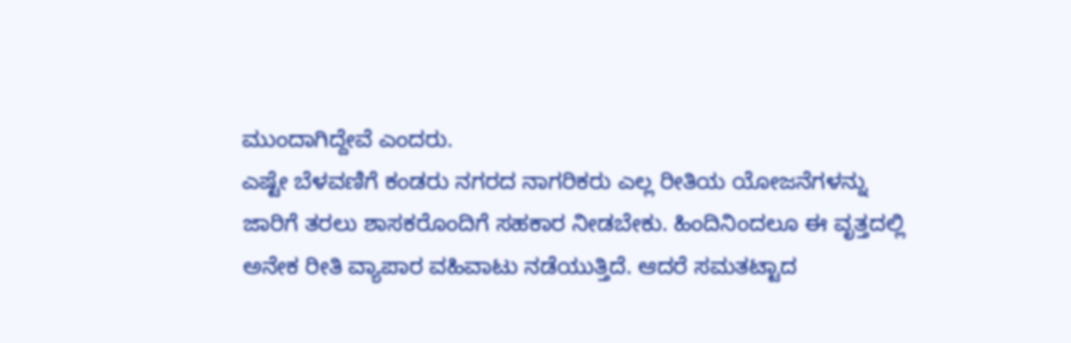ಮುಂದಾಗಿದ್ದೇವೆ ಎಂದರು.
ಎಷ್ಟೇ ಬೆಳವಣಿಗೆ ಕಂಡರು ನಗರದ ನಾಗರಿಕರು ಎಲ್ಲ ರೀತಿಯ ಯೋಜನೆಗಳನ್ನು ಜಾರಿಗೆ ತರಲು ಶಾಸಕರೊಂದಿಗೆ ಸಹಕಾರ ನೀಡಬೇಕು. ಹಿಂದಿನಿಂದಲೂ ಈ ವೃತ್ತದಲ್ಲಿ ಅನೇಕ ರೀತಿ ವ್ಯಾಪಾರ ವಹಿವಾಟು ನಡೆಯುತ್ತಿದೆ. ಆದರೆ ಸಮತಟ್ಟಾದ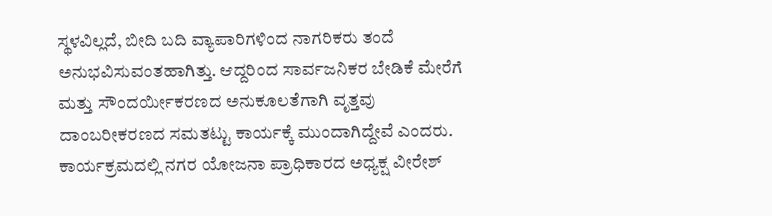ಸ್ಥಳವಿಲ್ಲದೆ, ಬೀದಿ ಬದಿ ವ್ಯಾಪಾರಿಗಳಿಂದ ನಾಗರಿಕರು ತಂದೆ ಅನುಭವಿಸುವಂತಹಾಗಿತ್ತು. ಆದ್ದರಿಂದ ಸಾರ್ವಜನಿಕರ ಬೇಡಿಕೆ ಮೇರೆಗೆ ಮತ್ತು ಸೌಂದರ್ಯೀಕರಣದ ಅನುಕೂಲತೆಗಾಗಿ ವೃತ್ತವು ದಾಂಬರೀಕರಣದ ಸಮತಟ್ಟು ಕಾರ್ಯಕ್ಕೆ ಮುಂದಾಗಿದ್ದೇವೆ ಎಂದರು.
ಕಾರ್ಯಕ್ರಮದಲ್ಲಿ ನಗರ ಯೋಜನಾ ಪ್ರಾಧಿಕಾರದ ಅಧ್ಯಕ್ಷ ವೀರೇಶ್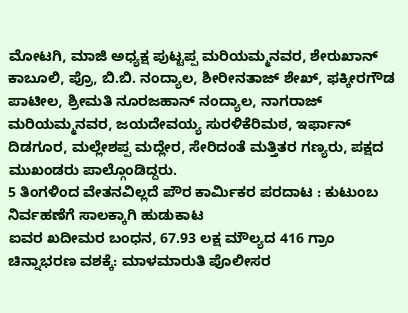ಮೋಟಗಿ, ಮಾಜಿ ಅಧ್ಯಕ್ಷ ಪುಟ್ಟಪ್ಪ ಮರಿಯಮ್ಮನವರ, ಶೇರುಖಾನ್ ಕಾಬೂಲಿ, ಪ್ರೊ, ಬಿ.ಬಿ. ನಂದ್ಯಾಲ, ಶೀರೀನತಾಜ್ ಶೇಖ್, ಫಕ್ಕೀರಗೌಡ ಪಾಟೀಲ, ಶ್ರೀಮತಿ ನೂರಜಹಾನ್ ನಂದ್ಯಾಲ, ನಾಗರಾಜ್ ಮರಿಯಮ್ಮನವರ, ಜಯದೇವಯ್ಯ ಸುರಳಿಕೆರಿಮಠ, ಇರ್ಫಾನ್ ದಿಡಗೂರ, ಮಲ್ಲೇಶಪ್ಪ ಮದ್ಲೇರ, ಸೇರಿದಂತೆ ಮತ್ತಿತರ ಗಣ್ಯರು, ಪಕ್ಷದ ಮುಖಂಡರು ಪಾಲ್ಗೊಂಡಿದ್ದರು.
5 ತಿಂಗಳಿಂದ ವೇತನವಿಲ್ಲದೆ ಪೌರ ಕಾರ್ಮಿಕರ ಪರದಾಟ : ಕುಟುಂಬ ನಿರ್ವಹಣೆಗೆ ಸಾಲಕ್ಕಾಗಿ ಹುಡುಕಾಟ
ಐವರ ಖದೀಮರ ಬಂಧನ, 67.93 ಲಕ್ಷ ಮೌಲ್ಯದ 416 ಗ್ರಾಂ ಚಿನ್ನಾಭರಣ ವಶಕ್ಕೆ: ಮಾಳಮಾರುತಿ ಪೊಲೀಸರ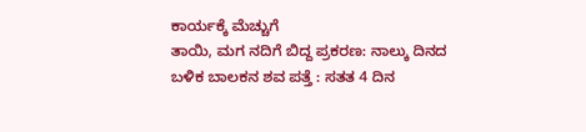ಕಾರ್ಯಕ್ಕೆ ಮೆಚ್ಚುಗೆ
ತಾಯಿ, ಮಗ ನದಿಗೆ ಬಿದ್ದ ಪ್ರಕರಣ: ನಾಲ್ಕು ದಿನದ ಬಳಿಕ ಬಾಲಕನ ಶವ ಪತ್ತೆ : ಸತತ 4 ದಿನ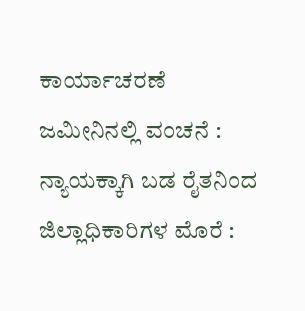ಕಾರ್ಯಾಚರಣೆ
ಜಮೀನಿನಲ್ಲಿ ವಂಚನೆ : ನ್ಯಾಯಕ್ಕಾಗಿ ಬಡ ರೈತನಿಂದ ಜಿಲ್ಲಾಧಿಕಾರಿಗಳ ಮೊರೆ :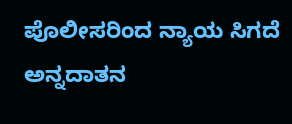ಪೊಲೀಸರಿಂದ ನ್ಯಾಯ ಸಿಗದೆ ಅನ್ನದಾತನ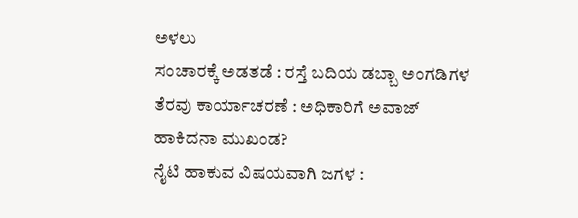ಅಳಲು
ಸಂಚಾರಕ್ಕೆ ಅಡತಡೆ : ರಸ್ತೆ ಬದಿಯ ಡಬ್ಬಾ ಅಂಗಡಿಗಳ ತೆರವು ಕಾರ್ಯಾಚರಣೆ : ಅಧಿಕಾರಿಗೆ ಅವಾಜ್ ಹಾಕಿದನಾ ಮುಖಂಡ?
ನೈಟಿ ಹಾಕುವ ವಿಷಯವಾಗಿ ಜಗಳ :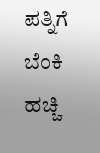ಪತ್ನಿಗೆ ಬೆಂಕಿ ಹಚ್ಚಿ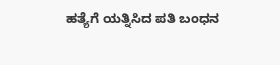ಹತ್ಯೆಗೆ ಯತ್ನಿಸಿದ ಪತಿ ಬಂಧನ